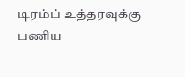டிரம்ப் உத்தரவுக்கு பணிய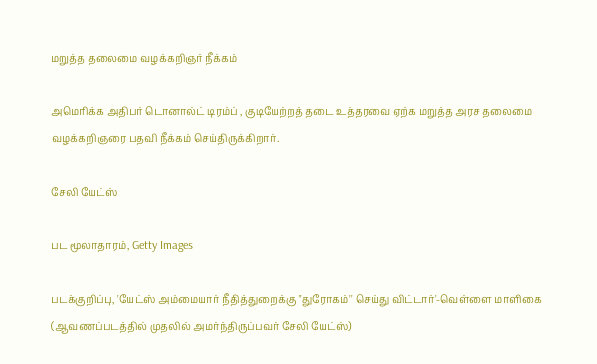மறுத்த தலைமை வழக்கறிஞர் நீக்கம்

அமெரிக்க அதிபர் டொனால்ட் டிரம்ப் , குடியேற்றத் தடை உத்தரவை ஏற்க மறுத்த அரச தலைமை வழக்கறிஞரை பதவி நீக்கம் செய்திருக்கிறார்.

சேலி யேட்ஸ்

பட மூலாதாரம், Getty Images

படக்குறிப்பு, 'யேட்ஸ் அம்மையார் நீதித்துறைக்கு ''துரோகம்'' செய்து விட்டார்'-வெள்ளை மாளிகை (ஆவணப்படத்தில் முதலில் அமர்ந்திருப்பவர் சேலி யேட்ஸ்)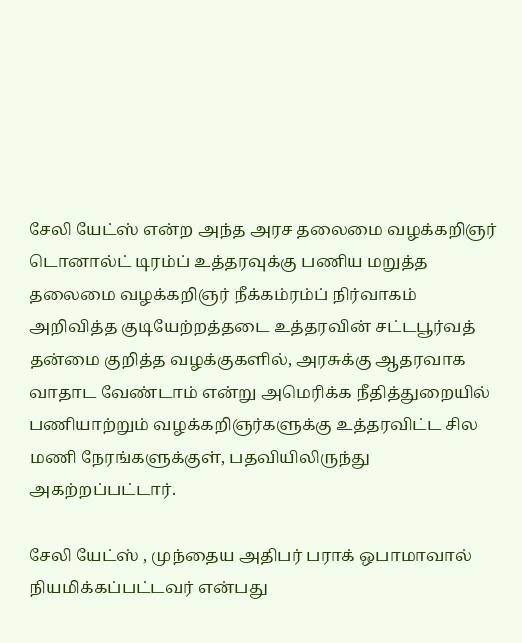சேலி யேட்ஸ் என்ற அந்த அரச தலைமை வழக்கறிஞர் டொனால்ட் டிரம்ப் உத்தரவுக்கு பணிய மறுத்த தலைமை வழக்கறிஞர் நீக்கம்ரம்ப் நிர்வாகம் அறிவித்த குடியேற்றத்தடை உத்தரவின் சட்டபூர்வத் தன்மை குறித்த வழக்குகளில், அரசுக்கு ஆதரவாக வாதாட வேண்டாம் என்று அமெரிக்க நீதித்துறையில் பணியாற்றும் வழக்கறிஞர்களுக்கு உத்தரவிட்ட சில மணி நேரங்களுக்குள், பதவியிலிருந்து அகற்றப்பட்டார்.

சேலி யேட்ஸ் , முந்தைய அதிபர் பராக் ஒபாமாவால் நியமிக்கப்பட்டவர் என்பது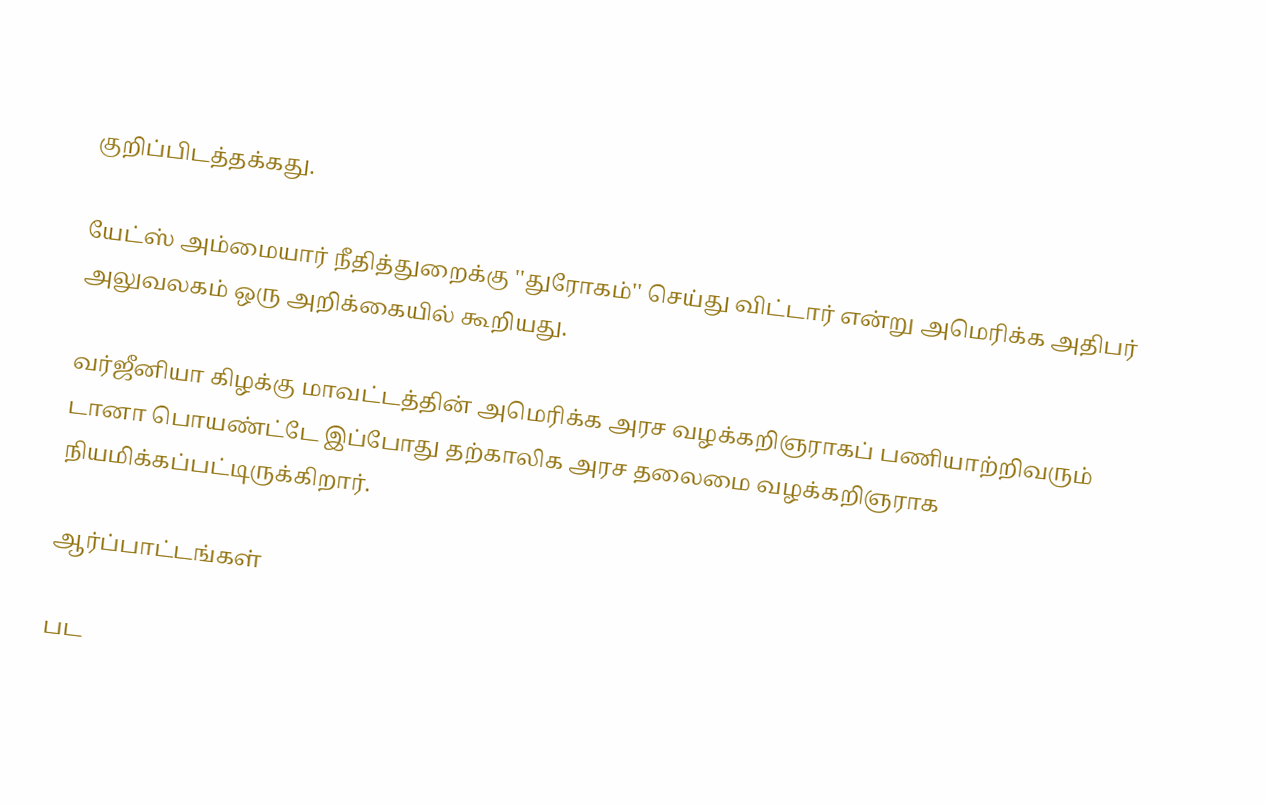குறிப்பிடத்தக்கது.

யேட்ஸ் அம்மையார் நீதித்துறைக்கு ''துரோகம்'' செய்து விட்டார் என்று அமெரிக்க அதிபர் அலுவலகம் ஒரு அறிக்கையில் கூறியது.

வர்ஜீனியா கிழக்கு மாவட்டத்தின் அமெரிக்க அரச வழக்கறிஞராகப் பணியாற்றிவரும் டானா பொயண்ட்டே இப்போது தற்காலிக அரச தலைமை வழக்கறிஞராக நியமிக்கப்பட்டிருக்கிறார்.

ஆர்ப்பாட்டங்கள்

பட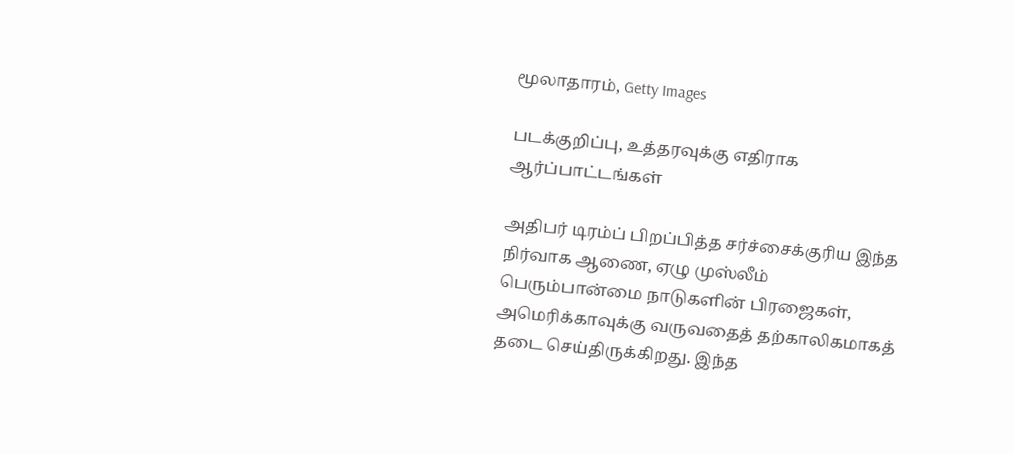மூலாதாரம், Getty Images

படக்குறிப்பு, உத்தரவுக்கு எதிராக ஆர்ப்பாட்டங்கள்

அதிபர் டிரம்ப் பிறப்பித்த சர்ச்சைக்குரிய இந்த நிர்வாக ஆணை, ஏழு முஸ்லீம் பெரும்பான்மை நாடுகளின் பிரஜைகள், அமெரிக்காவுக்கு வருவதைத் தற்காலிகமாகத் தடை செய்திருக்கிறது. இந்த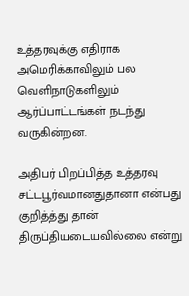உத்தரவுக்கு எதிராக அமெரிக்காவிலும் பல வெளிநாடுகளிலும் ஆர்ப்பாட்டங்கள் நடந்து வருகின்றன.

அதிபர் பிறப்பித்த உத்தரவு சட்டபூர்வமானதுதானா என்பது குறித்த்து தான் திருப்தியடையவில்லை என்று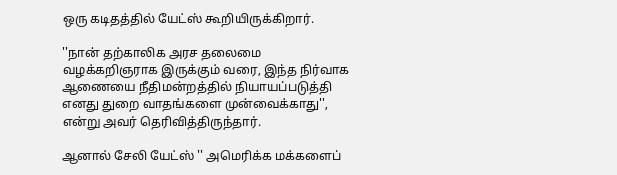ஒரு கடிதத்தில் யேட்ஸ் கூறியிருக்கிறார்.

''நான் தற்காலிக அரச தலைமை வழக்கறிஞராக இருக்கும் வரை, இந்த நிர்வாக ஆணையை நீதிமன்றத்தில் நியாயப்படுத்தி எனது துறை வாதங்களை முன்வைக்காது'', என்று அவர் தெரிவித்திருந்தார்.

ஆனால் சேலி யேட்ஸ் '' அமெரிக்க மக்களைப்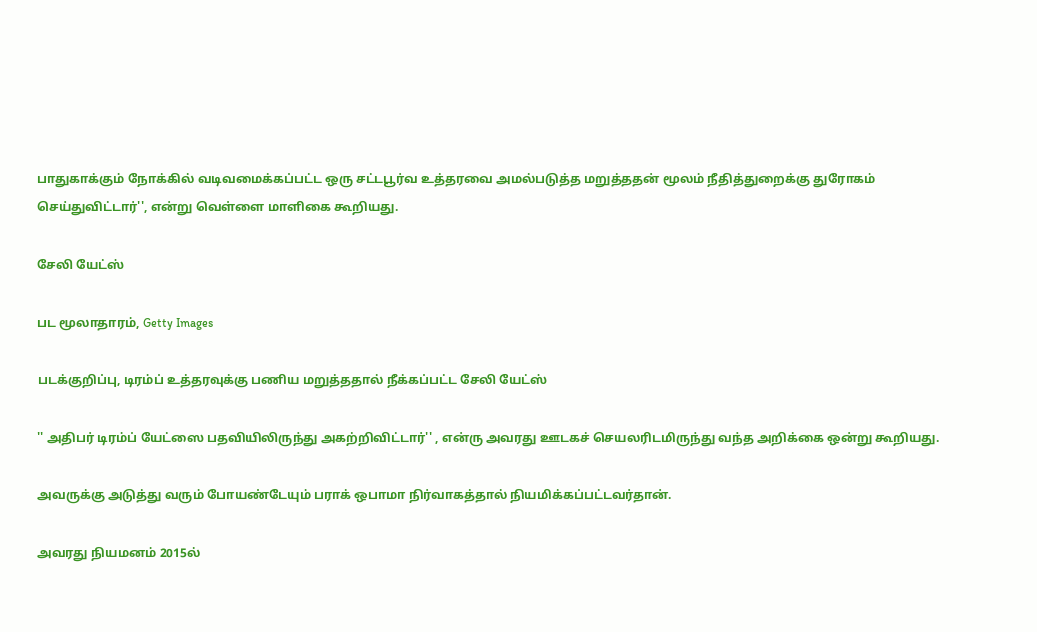பாதுகாக்கும் நோக்கில் வடிவமைக்கப்பட்ட ஒரு சட்டபூர்வ உத்தரவை அமல்படுத்த மறுத்ததன் மூலம் நீதித்துறைக்கு துரோகம் செய்துவிட்டார்'', என்று வெள்ளை மாளிகை கூறியது.

சேலி யேட்ஸ்

பட மூலாதாரம், Getty Images

படக்குறிப்பு, டிரம்ப் உத்தரவுக்கு பணிய மறுத்ததால் நீக்கப்பட்ட சேலி யேட்ஸ்

'' அதிபர் டிரம்ப் யேட்ஸை பதவியிலிருந்து அகற்றிவிட்டார்'' , என்ரு அவரது ஊடகச் செயலரிடமிருந்து வந்த அறிக்கை ஒன்று கூறியது.

அவருக்கு அடுத்து வரும் போயண்டேயும் பராக் ஒபாமா நிர்வாகத்தால் நியமிக்கப்பட்டவர்தான்.

அவரது நியமனம் 2015ல்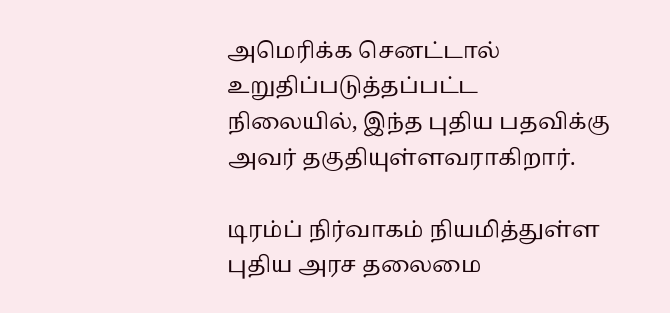அமெரிக்க செனட்டால் உறுதிப்படுத்தப்பட்ட நிலையில், இந்த புதிய பதவிக்கு அவர் தகுதியுள்ளவராகிறார்.

டிரம்ப் நிர்வாகம் நியமித்துள்ள புதிய அரச தலைமை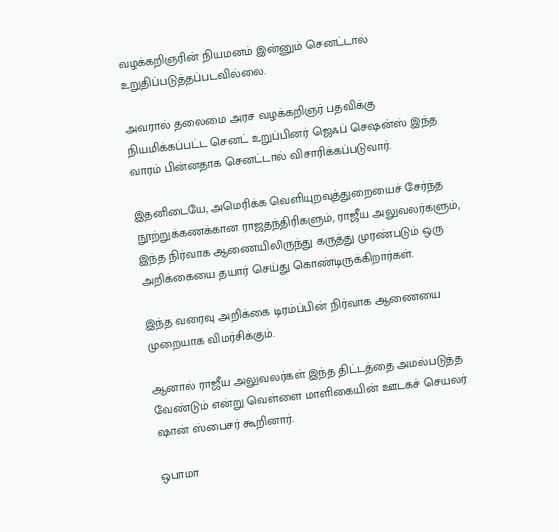வழக்கறிஞரின் நியமனம் இன்னும் செனட்டால் உறுதிப்படுத்தப்படவில்லை.

அவரால் தலைமை அரச வழக்கறிஞர் பதவிக்கு நியமிக்கப்பட்ட செனட் உறுப்பினர் ஜெஃப் செஷன்ஸ் இந்த வாரம் பின்னதாக செனட்டால் விசாரிக்கப்படுவார்.

இதனிடையே, அமெரிக்க வெளியுறவுத்துறையைச் சேர்ந்த நூற்றுக்கணக்கான ராஜதந்திரிகளும், ராஜீய அலுவலர்களும், இந்த நிர்வாக ஆணையிலிருந்து கருத்து முரண்படும் ஒரு அறிக்கையை தயார் செய்து கொண்டிருக்கிறார்கள்.

இந்த வரைவு அறிக்கை டிரம்ப்பின் நிர்வாக ஆணையை முறையாக விமர்சிக்கும்.

ஆனால் ராஜீய அலுவலர்கள் இந்த திட்டத்தை அமல்படுத்த வேண்டும் என்று வெள்ளை மாளிகையின் ஊடகச் செயலர் ஷான் ஸ்பைசர் கூறினார்.

ஒபாமா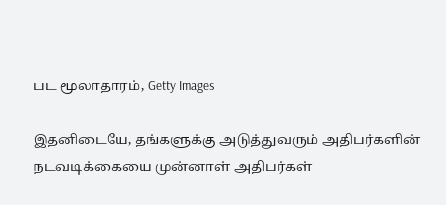பட மூலாதாரம், Getty Images

இதனிடையே, தங்களுக்கு அடுத்துவரும் அதிபர்களின் நடவடிக்கையை முன்னாள் அதிபர்கள்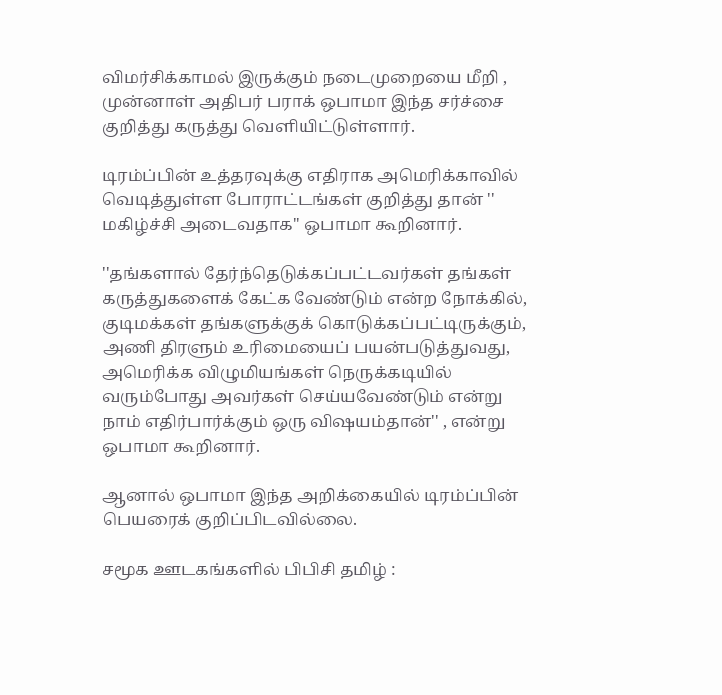விமர்சிக்காமல் இருக்கும் நடைமுறையை மீறி , முன்னாள் அதிபர் பராக் ஒபாமா இந்த சர்ச்சை குறித்து கருத்து வெளியிட்டுள்ளார்.

டிரம்ப்பின் உத்தரவுக்கு எதிராக அமெரிக்காவில் வெடித்துள்ள போராட்டங்கள் குறித்து தான் '' மகிழ்ச்சி அடைவதாக'' ஒபாமா கூறினார்.

''தங்களால் தேர்ந்தெடுக்கப்பட்டவர்கள் தங்கள் கருத்துகளைக் கேட்க வேண்டும் என்ற நோக்கில், குடிமக்கள் தங்களுக்குக் கொடுக்கப்பட்டிருக்கும், அணி திரளும் உரிமையைப் பயன்படுத்துவது, அமெரிக்க விழுமியங்கள் நெருக்கடியில் வரும்போது அவர்கள் செய்யவேண்டும் என்று நாம் எதிர்பார்க்கும் ஒரு விஷயம்தான்'' , என்று ஒபாமா கூறினார்.

ஆனால் ஒபாமா இந்த அறிக்கையில் டிரம்ப்பின் பெயரைக் குறிப்பிடவில்லை.

சமூக ஊடகங்களில் பிபிசி தமிழ் :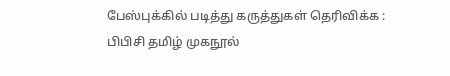பேஸ்புக்கில் படித்து கருத்துகள் தெரிவிக்க : பிபிசி தமிழ் முகநூல்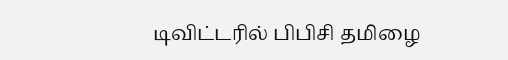டிவிட்டரில் பிபிசி தமிழை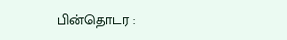பின்தொடர :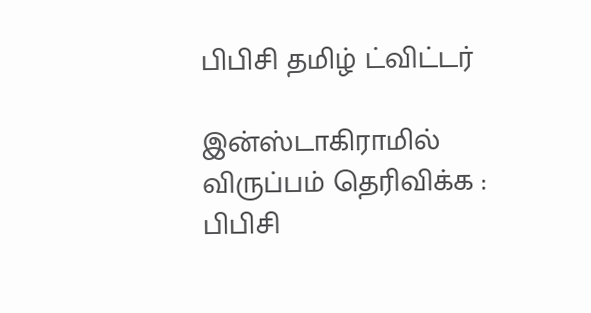பிபிசி தமிழ் ட்விட்டர்

இன்ஸ்டாகிராமில் விருப்பம் தெரிவிக்க : பிபிசி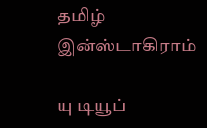தமிழ் இன்ஸ்டாகிராம்

யு டியூப்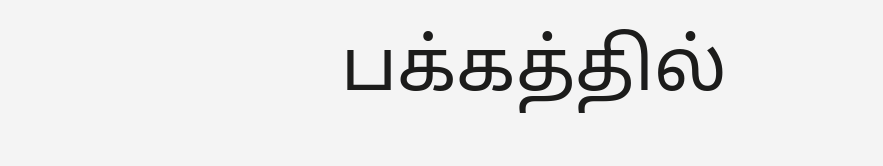பக்கத்தில்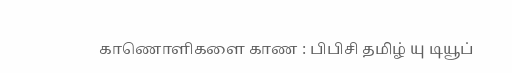காணொளிகளை காண : பிபிசி தமிழ் யு டியூப்